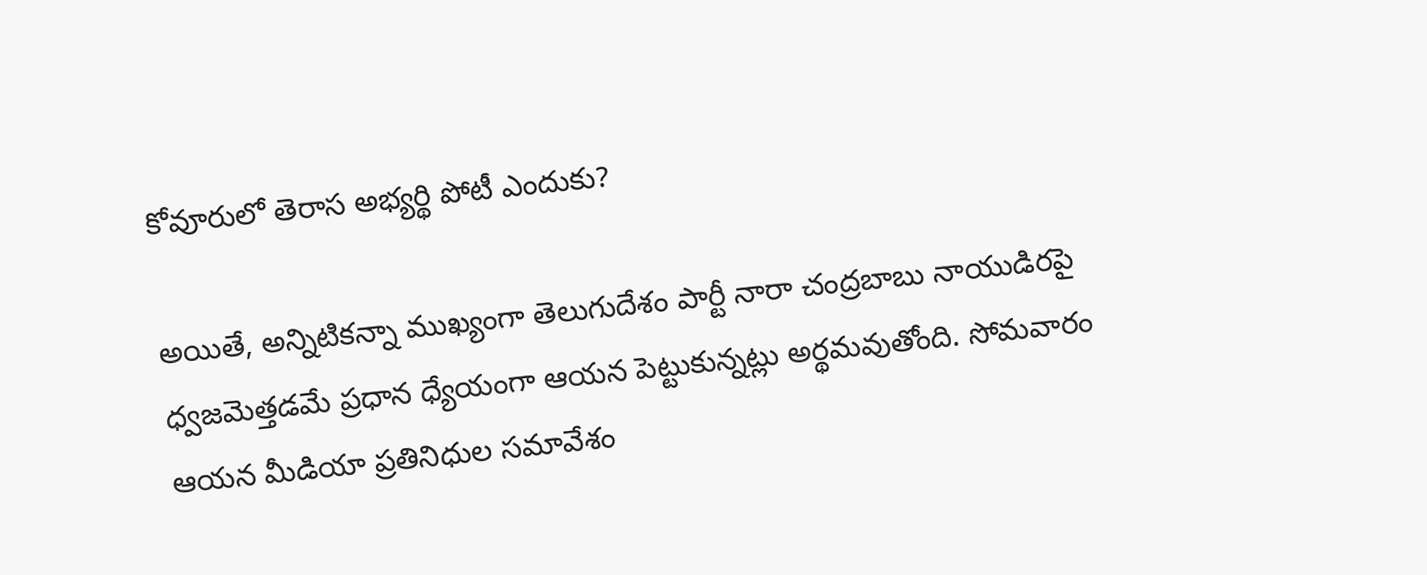కోవూరులో తెరాస అభ్యర్థి పోటీ ఎందుకు?

అయితే, అన్నిటికన్నా ముఖ్యంగా తెలుగుదేశం పార్టీ నారా చంద్రబాబు నాయుడిరపై ధ్వజమెత్తడమే ప్రధాన ధ్యేయంగా ఆయన పెట్టుకున్నట్లు అర్థమవుతోంది. సోమవారం ఆయన మీడియా ప్రతినిధుల సమావేశం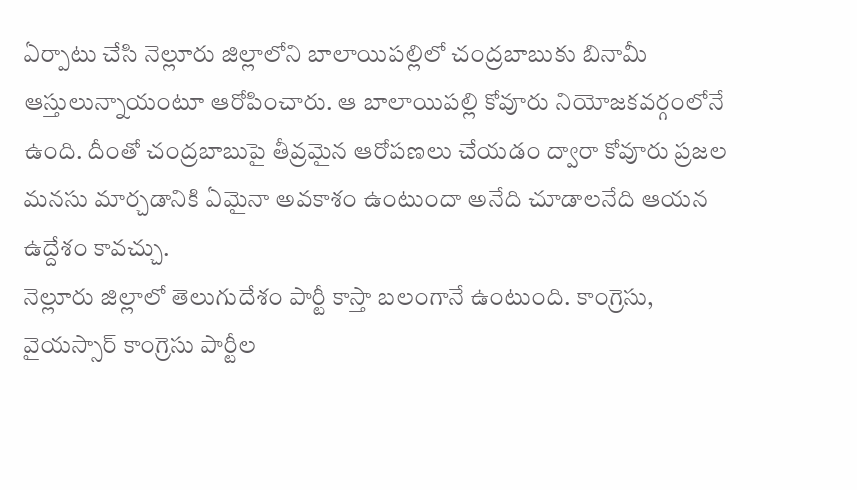ఏర్పాటు చేసి నెల్లూరు జిల్లాలోని బాలాయిపల్లిలో చంద్రబాబుకు బినామీ ఆస్తులున్నాయంటూ ఆరోపించారు. ఆ బాలాయిపల్లి కోవూరు నియోజకవర్గంలోనే ఉంది. దీంతో చంద్రబాబుపై తీవ్రమైన ఆరోపణలు చేయడం ద్వారా కోవూరు ప్రజల మనసు మార్చడానికి ఏమైనా అవకాశం ఉంటుందా అనేది చూడాలనేది ఆయన ఉద్దేశం కావచ్చు.
నెల్లూరు జిల్లాలో తెలుగుదేశం పార్టీ కాస్తా బలంగానే ఉంటుంది. కాంగ్రెసు, వైయస్సార్ కాంగ్రెసు పార్టీల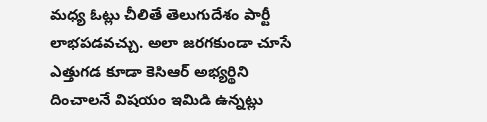మధ్య ఓట్లు చీలితే తెలుగుదేశం పార్టీ లాభపడవచ్చు. అలా జరగకుండా చూసే ఎత్తుగడ కూడా కెసిఆర్ అభ్యర్థిని దించాలనే విషయం ఇమిడి ఉన్నట్లు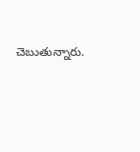చెబుతున్నారు.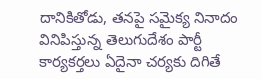దానికితోడు, తనపై సమైక్య నినాదం వినిపిస్తున్న తెలుగుదేశం పార్టీ కార్యకర్తలు ఏదైనా చర్యకు దిగితే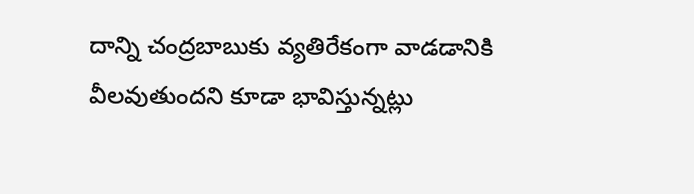దాన్ని చంద్రబాబుకు వ్యతిరేకంగా వాడడానికి వీలవుతుందని కూడా భావిస్తున్నట్లు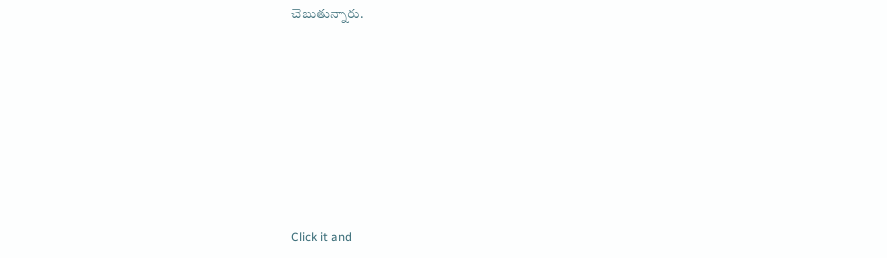చెబుతున్నారు.












Click it and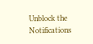Unblock the Notifications